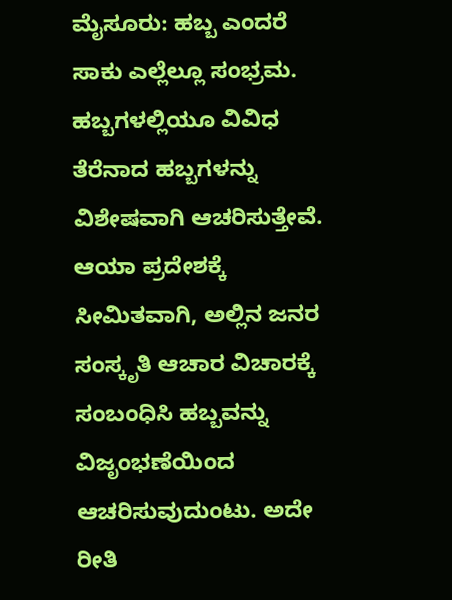ಮೈಸೂರು: ಹಬ್ಬ ಎಂದರೆ ಸಾಕು ಎಲ್ಲೆಲ್ಲೂ ಸಂಭ್ರಮ. ಹಬ್ಬಗಳಲ್ಲಿಯೂ ವಿವಿಧ ತೆರೆನಾದ ಹಬ್ಬಗಳನ್ನು ವಿಶೇಷವಾಗಿ ಆಚರಿಸುತ್ತೇವೆ. ಆಯಾ ಪ್ರದೇಶಕ್ಕೆ ಸೀಮಿತವಾಗಿ, ಅಲ್ಲಿನ ಜನರ ಸಂಸ್ಕೃತಿ ಆಚಾರ ವಿಚಾರಕ್ಕೆ ಸಂಬಂಧಿಸಿ ಹಬ್ಬವನ್ನು ವಿಜೃಂಭಣೆಯಿಂದ ಆಚರಿಸುವುದುಂಟು. ಅದೇ ರೀತಿ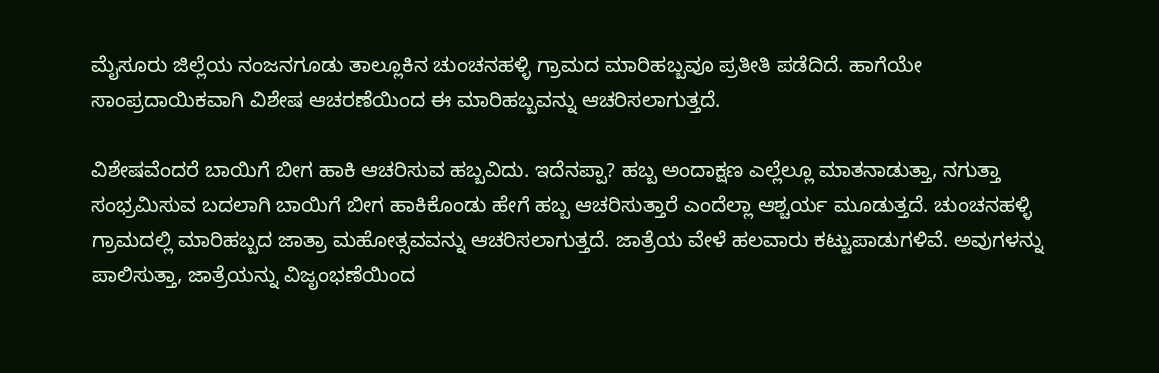ಮೈಸೂರು ಜಿಲ್ಲೆಯ ನಂಜನಗೂಡು ತಾಲ್ಲೂಕಿನ ಚುಂಚನಹಳ್ಳಿ ಗ್ರಾಮದ ಮಾರಿಹಬ್ಬವೂ ಪ್ರತೀತಿ ಪಡೆದಿದೆ. ಹಾಗೆಯೇ ಸಾಂಪ್ರದಾಯಿಕವಾಗಿ ವಿಶೇಷ ಆಚರಣೆಯಿಂದ ಈ ಮಾರಿಹಬ್ಬವನ್ನು ಆಚರಿಸಲಾಗುತ್ತದೆ.

ವಿಶೇಷವೆಂದರೆ ಬಾಯಿಗೆ ಬೀಗ ಹಾಕಿ ಆಚರಿಸುವ ಹಬ್ಬವಿದು. ಇದೆನಪ್ಪಾ? ಹಬ್ಬ ಅಂದಾಕ್ಷಣ ಎಲ್ಲೆಲ್ಲೂ ಮಾತನಾಡುತ್ತಾ, ನಗುತ್ತಾ ಸಂಭ್ರಮಿಸುವ ಬದಲಾಗಿ ಬಾಯಿಗೆ ಬೀಗ ಹಾಕಿಕೊಂಡು ಹೇಗೆ ಹಬ್ಬ ಆಚರಿಸುತ್ತಾರೆ ಎಂದೆಲ್ಲಾ ಆಶ್ಚರ್ಯ ಮೂಡುತ್ತದೆ. ಚುಂಚನಹಳ್ಳಿ ಗ್ರಾಮದಲ್ಲಿ ಮಾರಿಹಬ್ಬದ ಜಾತ್ರಾ ಮಹೋತ್ಸವವನ್ನು ಆಚರಿಸಲಾಗುತ್ತದೆ. ಜಾತ್ರೆಯ ವೇಳೆ ಹಲವಾರು ಕಟ್ಟುಪಾಡುಗಳಿವೆ. ಅವುಗಳನ್ನು ಪಾಲಿಸುತ್ತಾ, ಜಾತ್ರೆಯನ್ನು ವಿಜೃಂಭಣೆಯಿಂದ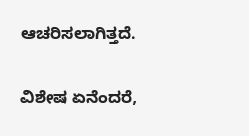ಆಚರಿಸಲಾಗಿತ್ತದೆ.

ವಿಶೇಷ ಏನೆಂದರೆ,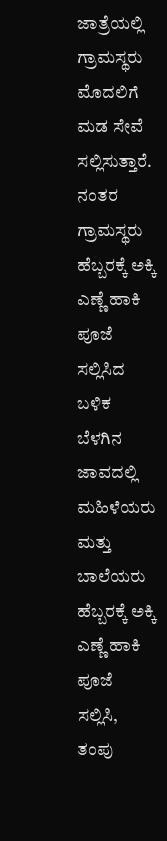ಜಾತ್ರೆಯಲ್ಲಿ ಗ್ರಾಮಸ್ಥರು ಮೊದಲಿಗೆ ಮಡ ಸೇವೆ ಸಲ್ಲಿಸುತ್ತಾರೆ. ನಂತರ ಗ್ರಾಮಸ್ಥರು ಹೆಬ್ಬರಕ್ಕೆ ಅಕ್ಕಿ ಎಣ್ಣೆ ಹಾಕಿ ಪೂಜೆ ಸಲ್ಲಿಸಿದ ಬಳಿಕ ಬೆಳಗಿನ ಜಾವದಲ್ಲಿ ಮಹಿಳೆಯರು ಮತ್ತು ಬಾಲೆಯರು ಹೆಬ್ಬರಕ್ಕೆ ಅಕ್ಕಿ ಎಣ್ಣೆ ಹಾಕಿ ಪೂಜೆ ಸಲ್ಲಿಸಿ, ತಂಪು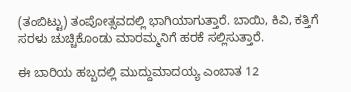(ತಂಬಿಟ್ಟು) ತಂಪೋತ್ಸವದಲ್ಲಿ ಭಾಗಿಯಾಗುತ್ತಾರೆ. ಬಾಯಿ, ಕಿವಿ, ಕತ್ತಿಗೆ ಸರಳು ಚುಚ್ಚಿಕೊಂಡು ಮಾರಮ್ಮನಿಗೆ ಹರಕೆ ಸಲ್ಲಿಸುತ್ತಾರೆ.

ಈ ಬಾರಿಯ ಹಬ್ಬದಲ್ಲಿ ಮುದ್ದುಮಾದಯ್ಯ ಎಂಬಾತ 12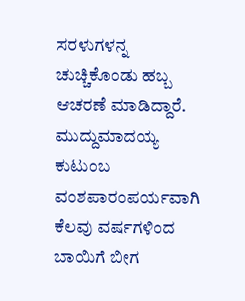ಸರಳುಗಳನ್ನ ಚುಚ್ಚಿಕೊಂಡು ಹಬ್ಬ ಆಚರಣೆ ಮಾಡಿದ್ದಾರೆ. ಮುದ್ದುಮಾದಯ್ಯ ಕುಟುಂಬ ವಂಶಪಾರಂಪರ್ಯವಾಗಿ ಕೆಲವು ವರ್ಷಗಳಿಂದ ಬಾಯಿಗೆ ಬೀಗ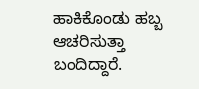ಹಾಕಿಕೊಂಡು ಹಬ್ಬ ಆಚರಿಸುತ್ತಾ ಬಂದಿದ್ದಾರೆ.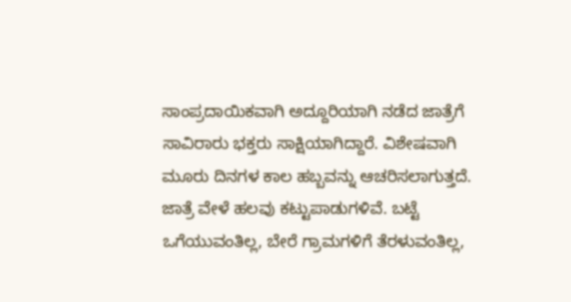ಸಾಂಪ್ರದಾಯಿಕವಾಗಿ ಅದ್ದೂರಿಯಾಗಿ ನಡೆದ ಜಾತ್ರೆಗೆ ಸಾವಿರಾರು ಭಕ್ತರು ಸಾಕ್ಷಿಯಾಗಿದ್ದಾರೆ. ವಿಶೇಷವಾಗಿ ಮೂರು ದಿನಗಳ ಕಾಲ ಹಬ್ಬವನ್ನು ಆಚರಿಸಲಾಗುತ್ತದೆ. ಜಾತ್ರೆ ವೇಳೆ ಹಲವು ಕಟ್ಟುಪಾಡುಗಳಿವೆ. ಬಟ್ಟೆ ಒಗೆಯುವಂತಿಲ್ಲ, ಬೇರೆ ಗ್ರಾಮಗಳಿಗೆ ತೆರಳುವಂತಿಲ್ಲ,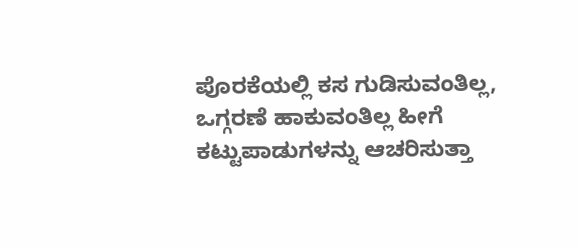ಪೊರಕೆಯಲ್ಲಿ ಕಸ ಗುಡಿಸುವಂತಿಲ್ಲ, ಒಗ್ಗರಣೆ ಹಾಕುವಂತಿಲ್ಲ ಹೀಗೆ ಕಟ್ಟುಪಾಡುಗಳನ್ನು ಆಚರಿಸುತ್ತಾ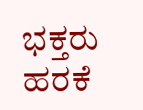ಭಕ್ತರು ಹರಕೆ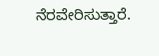ನೆರವೇರಿಸುತ್ತಾರೆ.